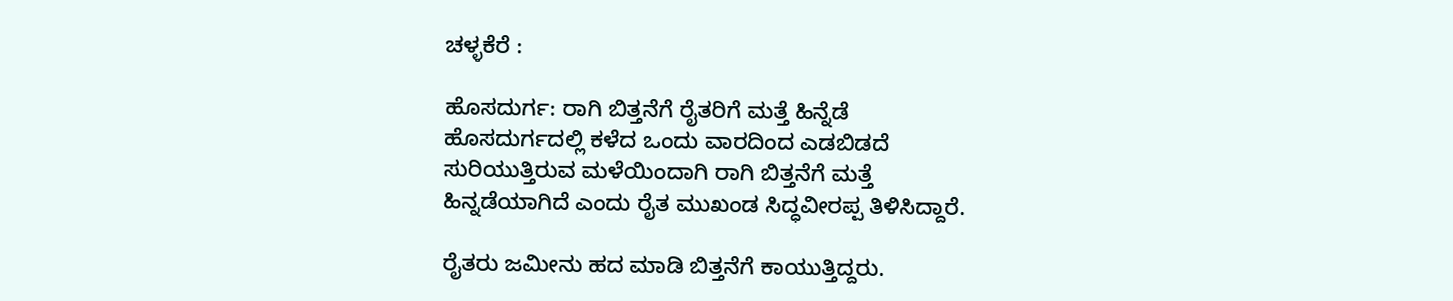ಚಳ್ಳಕೆರೆ :

ಹೊಸದುರ್ಗ: ರಾಗಿ ಬಿತ್ತನೆಗೆ ರೈತರಿಗೆ ಮತ್ತೆ ಹಿನ್ನೆಡೆ
ಹೊಸದುರ್ಗದಲ್ಲಿ ಕಳೆದ ಒಂದು ವಾರದಿಂದ ಎಡಬಿಡದೆ
ಸುರಿಯುತ್ತಿರುವ ಮಳೆಯಿಂದಾಗಿ ರಾಗಿ ಬಿತ್ತನೆಗೆ ಮತ್ತೆ
ಹಿನ್ನಡೆಯಾಗಿದೆ ಎಂದು ರೈತ ಮುಖಂಡ ಸಿದ್ಧವೀರಪ್ಪ ತಿಳಿಸಿದ್ದಾರೆ.

ರೈತರು ಜಮೀನು ಹದ ಮಾಡಿ ಬಿತ್ತನೆಗೆ ಕಾಯುತ್ತಿದ್ದರು.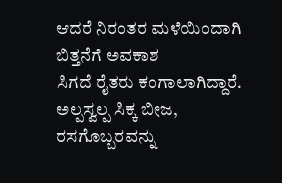ಆದರೆ ನಿರಂತರ ಮಳೆಯಿಂದಾಗಿ ಬಿತ್ತನೆಗೆ ಅವಕಾಶ
ಸಿಗದೆ ರೈತರು ಕಂಗಾಲಾಗಿದ್ದಾರೆ. ಅಲ್ಪಸ್ವಲ್ಪ ಸಿಕ್ಕ ಬೀಜ,
ರಸಗೊಬ್ಬರವನ್ನು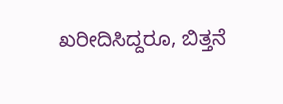ಖರೀದಿಸಿದ್ದರೂ, ಬಿತ್ತನೆ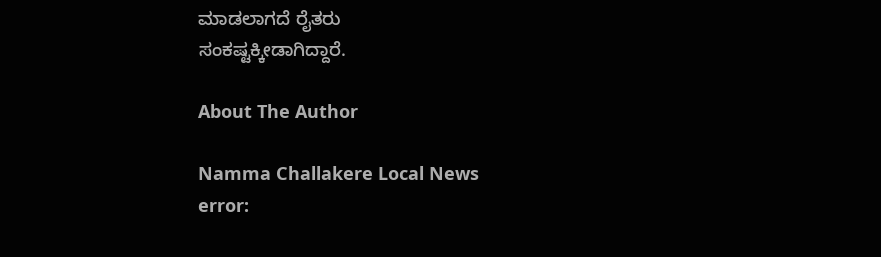ಮಾಡಲಾಗದೆ ರೈತರು
ಸಂಕಷ್ಟಕ್ಕೀಡಾಗಿದ್ದಾರೆ.

About The Author

Namma Challakere Local News
error: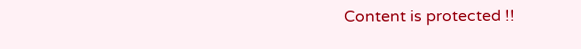Content is protected !!